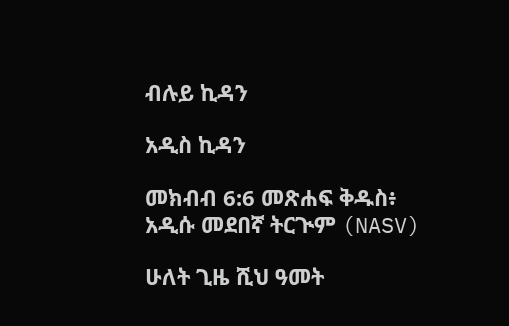ብሉይ ኪዳን

አዲስ ኪዳን

መክብብ 6:6 መጽሐፍ ቅዱስ፥ አዲሱ መደበኛ ትርጒም (NASV)

ሁለት ጊዜ ሺህ ዓመት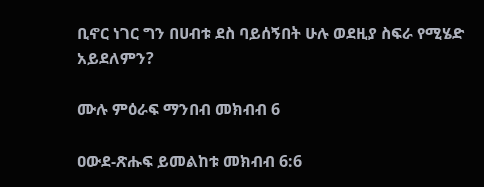ቢኖር ነገር ግን በሀብቱ ደስ ባይሰኝበት ሁሉ ወደዚያ ስፍራ የሚሄድ አይደለምን?

ሙሉ ምዕራፍ ማንበብ መክብብ 6

ዐውደ-ጽሑፍ ይመልከቱ መክብብ 6:6